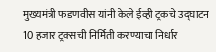मुख्यमंत्री फडणवीस यांनी केले ईव्ही ट्रकचे उद्घाटन
10 हजार ट्रक्सची निर्मिती करण्याचा निर्धार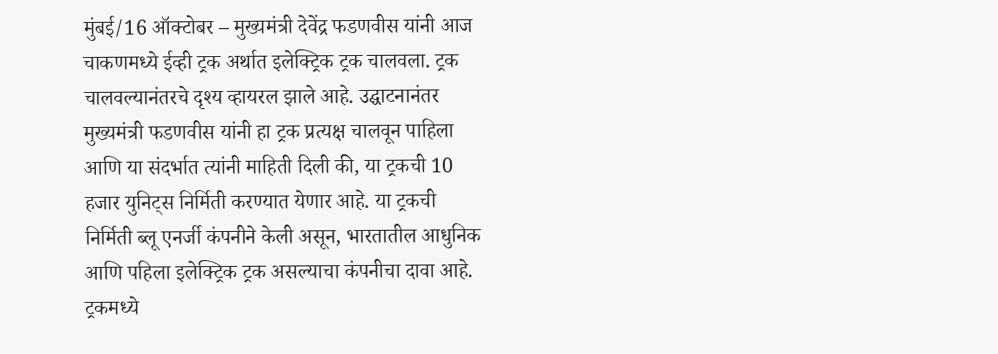मुंबई/16 ऑक्टोबर – मुख्यमंत्री देवेंद्र फडणवीस यांनी आज चाकणमध्ये ईव्ही ट्रक अर्थात इलेक्ट्रिक ट्रक चालवला. ट्रक चालवल्यानंतरचे दृश्य व्हायरल झाले आहे. उद्घाटनानंतर मुख्यमंत्री फडणवीस यांनी हा ट्रक प्रत्यक्ष चालवून पाहिला आणि या संदर्भात त्यांनी माहिती दिली की, या ट्रकची 10 हजार युनिट्स निर्मिती करण्यात येणार आहे. या ट्रकची निर्मिती ब्लू एनर्जी कंपनीने केली असून, भारतातील आधुनिक आणि पहिला इलेक्ट्रिक ट्रक असल्याचा कंपनीचा दावा आहे. ट्रकमध्ये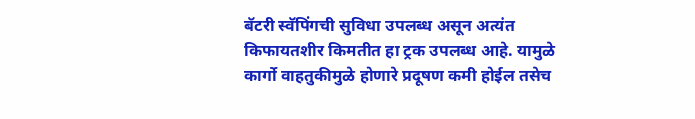बॅटरी स्वॅपिंगची सुविधा उपलब्ध असून अत्यंत किफायतशीर किमतीत हा ट्रक उपलब्ध आहे. यामुळे कार्गो वाहतुकीमुळे होणारे प्रदूषण कमी होईल तसेच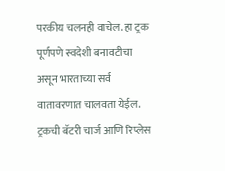परकीय चलनही वाचेल. हा ट्रक पूर्णपणे स्वदेशी बनावटीचा असून भारताच्या सर्व वातावरणात चालवता येईल. ट्रकची बॅटरी चार्ज आणि रिप्लेस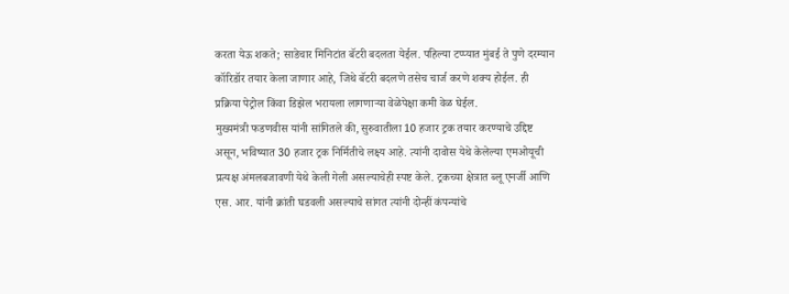करता येऊ शकते; साडेचार मिनिटांत बॅटरी बदलता येईल. पहिल्या टप्प्यात मुंबई ते पुणे दरम्यान कॉरिडॉर तयार केला जाणार आहे, जिथे बॅटरी बदलणे तसेच चार्ज करणे शक्य होईल. ही प्रक्रिया पेट्रोल किंवा डिझेल भरायला लागणाऱ्या वेळेपेक्षा कमी वेळ घेईल.
मुख्यमंत्री फडणवीस यांनी सांगितले की, सुरुवातीला 10 हजार ट्रक तयार करण्याचे उद्दिष्ट असून, भविष्यात 30 हजार ट्रक निर्मितीचे लक्ष्य आहे. त्यांनी दावोस येथे केलेल्या एमओयूची प्रत्यक्ष अंमलबजावणी येथे केली गेली असल्याचेही स्पष्ट केले. ट्रकच्या क्षेत्रात ब्लू एनर्जी आणि एस. आर. यांनी क्रांती घडवली असल्याचे सांगत त्यांनी दोन्हीं कंपन्यांचे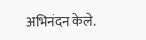अभिनंदन केले.